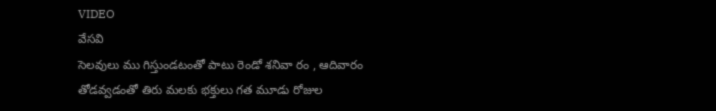VIDEO
వేసవి
సెలవులు ము గిస్తుండటంతో పాటు రెండో శనివా రం , ఆదివారం తోడవ్వడంతో తిరు మలకు భక్తులు గత మూడు రోజుల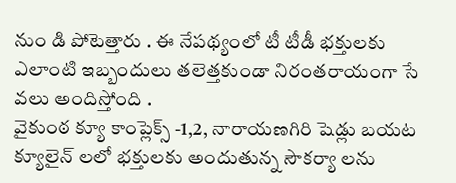నుం డి పోటెత్తారు . ఈ నేపథ్యంలో టీ టీడీ భక్తులకు ఎలాంటి ఇబ్బందులు తలెత్తకుండా నిరంతరాయంగా సే వలు అందిస్తోంది .
వైకుంఠ క్యూ కాంప్లెక్స్ -1,2, నారాయణగిరి షెడ్లు బయట క్యూలైన్ లలో భక్తులకు అందుతున్న సౌకర్యా లను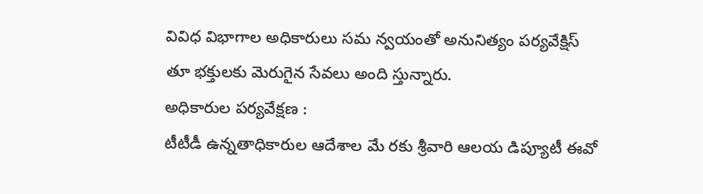వివిధ విభాగాల అధికారులు సమ న్వయంతో అనునిత్యం పర్యవేక్షిస్ తూ భక్తులకు మెరుగైన సేవలు అంది స్తున్నారు.
అధికారుల పర్యవేక్షణ :
టీటీడీ ఉన్నతాధికారుల ఆదేశాల మే రకు శ్రీవారి ఆలయ డిప్యూటీ ఈవో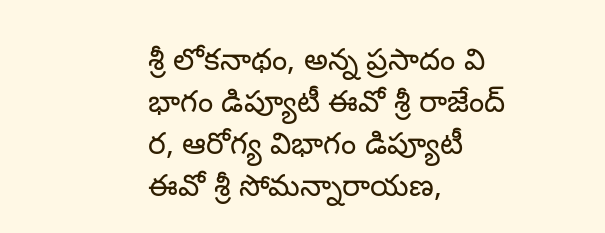శ్రీ లోకనాథం, అన్న ప్రసాదం వి భాగం డిప్యూటీ ఈవో శ్రీ రాజేంద్ ర, ఆరోగ్య విభాగం డిప్యూటీ ఈవో శ్రీ సోమన్నారాయణ,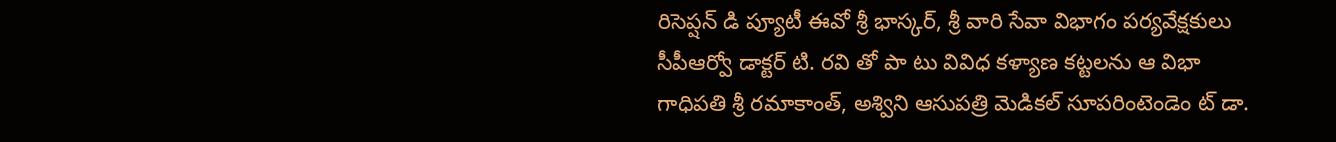రిసెప్షన్ డి ప్యూటీ ఈవో శ్రీ భాస్కర్, శ్రీ వారి సేవా విభాగం పర్యవేక్షకులు సీపీఆర్వో డాక్టర్ టి. రవి తో పా టు వివిధ కళ్యాణ కట్టలను ఆ విభా గాధిపతి శ్రీ రమాకాంత్, అశ్విని ఆసుపత్రి మెడికల్ సూపరింటెండెం ట్ డా.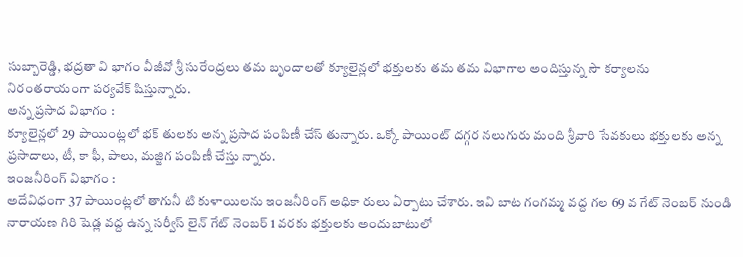సుబ్బారెడ్డి, భద్రతా వి భాగం వీజీవో శ్రీ సురేంద్రలు తమ బృందాలతో క్యూలైన్లలో భక్తులకు తమ తమ విభాగాల అందిస్తున్న సౌ కర్యాలను నిరంతరాయంగా పర్యవేక్ షిస్తున్నారు.
అన్న ప్రసాద విభాగం :
క్యూలైన్లలో 29 పాయింట్లలో భక్ తులకు అన్న ప్రసాద పంపిణీ చేస్ తున్నారు. ఒక్కో పాయింట్ దగ్గర నలుగురు మంది శ్రీవారి సేవకులు భక్తులకు అన్న ప్రసాదాలు, టీ, కా ఫీ, పాలు, మజ్జిగ పంపిణీ చేస్తు న్నారు.
ఇంజనీరింగ్ విభాగం :
అదేవిధంగా 37 పాయింట్లలో తాగునీ టి కుళాయిలను ఇంజనీరింగ్ అధికా రులు ఏర్పాటు చేశారు. ఇవి బాట గంగమ్మ వద్ద గల 69 వ గేట్ నెంబర్ నుండి నారాయణ గిరి షెడ్ల వద్ద ఉన్న సర్వీస్ లైన్ గేట్ నెంబర్ 1 వరకు భక్తులకు అందుబాటులో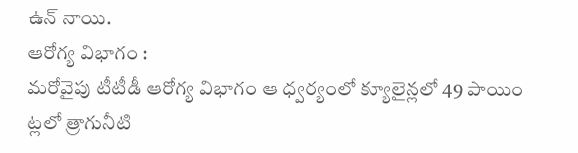ఉన్ నాయి.
ఆరోగ్య విభాగం :
మరోవైపు టీటీడీ ఆరోగ్య విభాగం ఆ ధ్వర్యంలో క్యూలైన్లలో 49 పాయిం ట్లలో త్రాగునీటి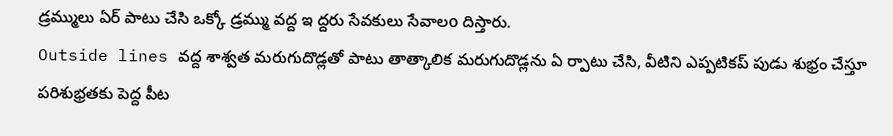డ్రమ్ములు ఏర్ పాటు చేసి ఒక్కో డ్రమ్ము వద్ద ఇ ద్దరు సేవకులు సేవాలo దిస్తారు.
Outside lines వద్ద శాశ్వత మరుగుదొడ్లతో పాటు తాత్కాలిక మరుగుదొడ్లను ఏ ర్పాటు చేసి, వీటిని ఎప్పటికప్ పుడు శుభ్రం చేస్తూ పరిశుభ్రతకు పెద్ద పీట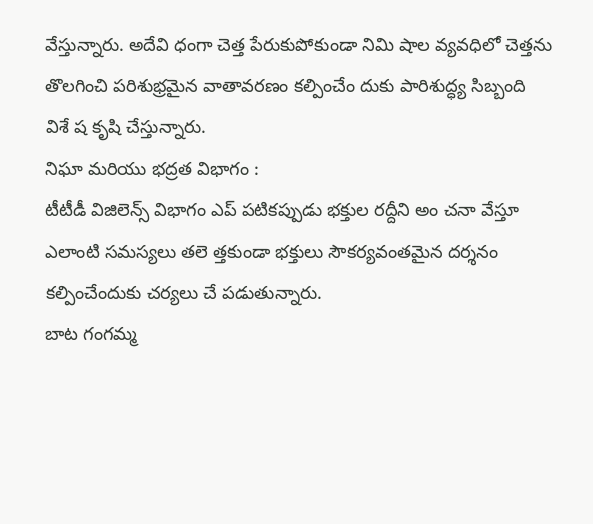వేస్తున్నారు. అదేవి ధంగా చెత్త పేరుకుపోకుండా నిమి షాల వ్యవధిలో చెత్తను తొలగించి పరిశుభ్రమైన వాతావరణం కల్పించేం దుకు పారిశుద్ధ్య సిబ్బంది విశే ష కృషి చేస్తున్నారు.
నిఘా మరియు భద్రత విభాగం :
టీటీడీ విజిలెన్స్ విభాగం ఎప్ పటికప్పుడు భక్తుల రద్దీని అం చనా వేస్తూ ఎలాంటి సమస్యలు తలె త్తకుండా భక్తులు సౌకర్యవంతమైన దర్శనం కల్పించేందుకు చర్యలు చే పడుతున్నారు.
బాట గంగమ్మ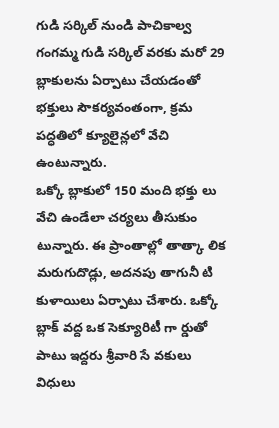గుడి సర్కిల్ నుండి పాచికాల్వ గంగమ్మ గుడి సర్కిల్ వరకు మరో 29 బ్లాకులను ఏర్పాటు చేయడంతో భక్తులు సౌకర్యవంతంగా, క్రమ పద్ధతిలో క్యూలైన్లలో వేచి ఉంటున్నారు.
ఒక్కో బ్లాకులో 150 మంది భక్తు లు వేచి ఉండేలా చర్యలు తీసుకుం టున్నారు. ఈ ప్రాంతాల్లో తాత్కా లిక మరుగుదొడ్లు, అదనపు తాగునీ టి కుళాయిలు ఏర్పాటు చేశారు. ఒక్కో బ్లాక్ వద్ద ఒక సెక్యూరిటీ గా ర్డుతో పాటు ఇద్దరు శ్రీవారి సే వకులు విధులు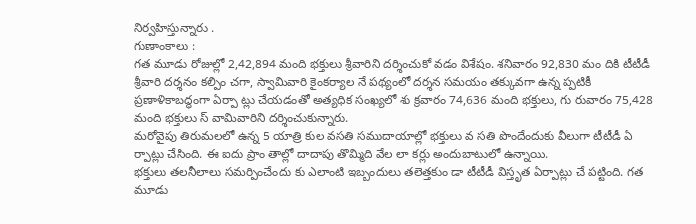నిర్వహిస్తున్నారు .
గుణాంకాలు :
గత మూడు రోజుల్లో 2,42,894 మంది భక్తులు శ్రీవారిని దర్శించుకో వడం విశేషం. శనివారం 92,830 మం దికి టీటీడీ శ్రీవారి దర్శనం కల్పిం చగా, స్వామివారి కైంకర్యాల నే పథ్యంలో దర్శన సమయం తక్కువగా ఉన్న ప్పటికీ ప్రణాళికాబద్ధంగా ఏర్పా ట్లు చేయడంతో అత్యధిక సంఖ్యలో శు క్రవారం 74,636 మంది భక్తులు, గు రువారం 75,428 మంది భక్తులు స్ వామివారిని దర్శించుకున్నారు.
మరోవైపు తిరుమలలో ఉన్న 5 యాత్రి కుల వసతి సముదాయాల్లో భక్తులు వ సతి పొందేందుకు వీలుగా టీటీడీ ఏ ర్పాట్లు చేసింది. ఈ ఐదు ప్రాం తాల్లో దాదాపు తొమ్మిది వేల లా కర్లు అందుబాటులో ఉన్నాయి.
భక్తులు తలనీలాలు సమర్పించేందు కు ఎలాంటి ఇబ్బందులు తలెత్తకుం డా టీటీడీ విస్తృత ఏర్పాట్లు చే పట్టింది. గత మూడు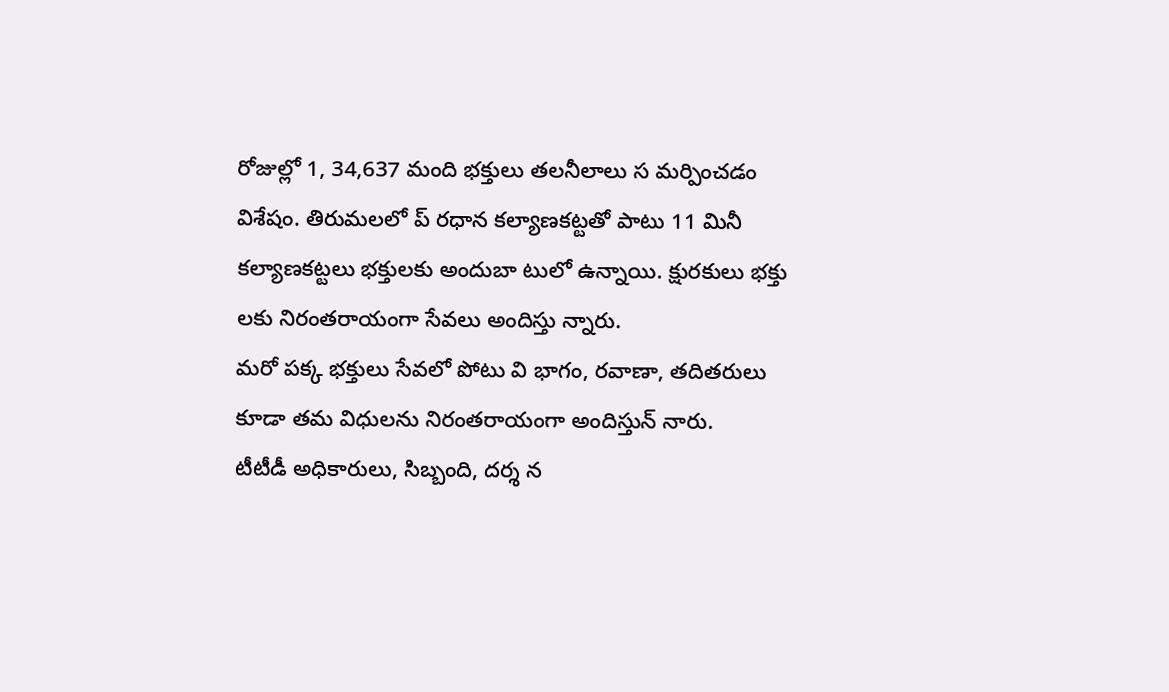రోజుల్లో 1, 34,637 మంది భక్తులు తలనీలాలు స మర్పించడం విశేషం. తిరుమలలో ప్ రధాన కల్యాణకట్టతో పాటు 11 మినీ కల్యాణకట్టలు భక్తులకు అందుబా టులో ఉన్నాయి. క్షురకులు భక్తు లకు నిరంతరాయంగా సేవలు అందిస్తు న్నారు.
మరో పక్క భక్తులు సేవలో పోటు వి భాగం, రవాణా, తదితరులు కూడా తమ విధులను నిరంతరాయంగా అందిస్తున్ నారు.
టీటీడీ అధికారులు, సిబ్బంది, దర్శ న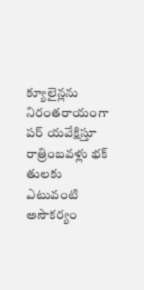క్యూలైన్లను నిరంతరాయంగా పర్ యవేక్షిస్తూ రాత్రింబవళ్లు భక్ తులకు ఎటువంటి అసౌకర్యం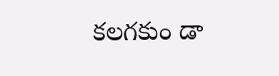కలగకుం డా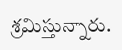శ్రమిస్తున్నారు.